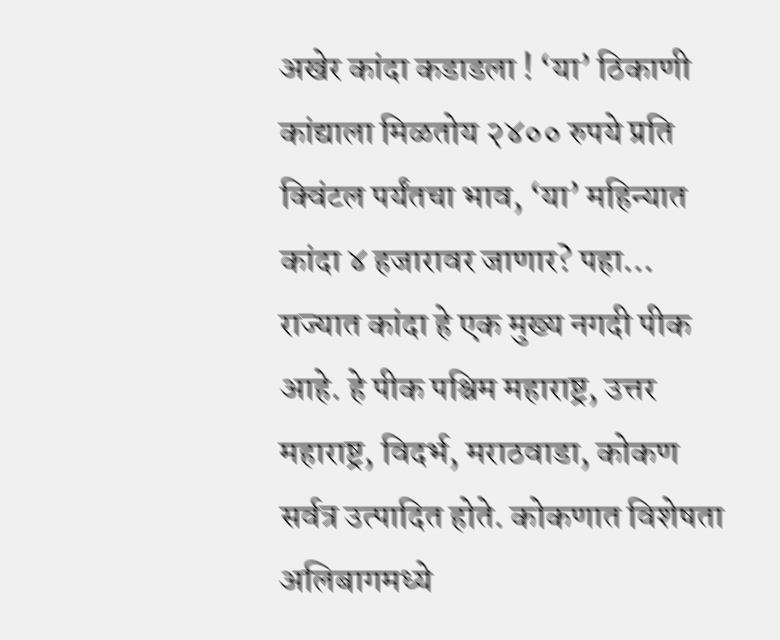अखेर कांदा कडाडला ! ‘या’ ठिकाणी कांद्याला मिळतोय २४०० रुपये प्रति क्विंटल पर्यंतचा भाव, ‘या’ महिन्यात कांदा ४ हजारावर जाणार? पहा…
राज्यात कांदा हे एक मुख्य नगदी पीक आहे. हे पीक पश्चिम महाराष्ट्र, उत्तर महाराष्ट्र, विदर्भ, मराठवाडा, कोकण सर्वत्र उत्पादित होते. कोकणात विशेषता अलिबागमध्ये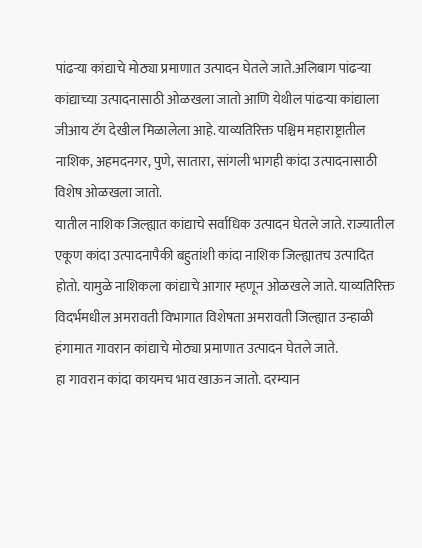पांढऱ्या कांद्याचे मोठ्या प्रमाणात उत्पादन घेतले जाते.अलिबाग पांढऱ्या कांद्याच्या उत्पादनासाठी ओळखला जातो आणि येथील पांढऱ्या कांद्याला जीआय टॅग देखील मिळालेला आहे. याव्यतिरिक्त पश्चिम महाराष्ट्रातील नाशिक, अहमदनगर, पुणे, सातारा, सांगली भागही कांदा उत्पादनासाठी विशेष ओळखला जातो.
यातील नाशिक जिल्ह्यात कांद्याचे सर्वाधिक उत्पादन घेतले जाते. राज्यातील एकूण कांदा उत्पादनापैकी बहुतांशी कांदा नाशिक जिल्ह्यातच उत्पादित होतो. यामुळे नाशिकला कांद्याचे आगार म्हणून ओळखले जाते. याव्यतिरिक्त विदर्भमधील अमरावती विभागात विशेषता अमरावती जिल्ह्यात उन्हाळी हंगामात गावरान कांद्याचे मोठ्या प्रमाणात उत्पादन घेतले जाते.
हा गावरान कांदा कायमच भाव खाऊन जातो. दरम्यान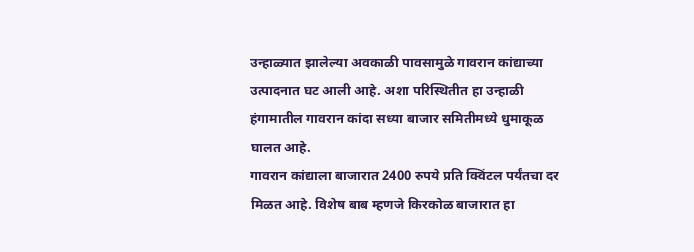उन्हाळ्यात झालेल्या अवकाळी पावसामुळे गावरान कांद्याच्या उत्पादनात घट आली आहे. अशा परिस्थितीत हा उन्हाळी हंगामातील गावरान कांदा सध्या बाजार समितीमध्ये धुमाकूळ घालत आहे.
गावरान कांद्याला बाजारात 2400 रुपये प्रति क्विंटल पर्यंतचा दर मिळत आहे. विशेष बाब म्हणजे किरकोळ बाजारात हा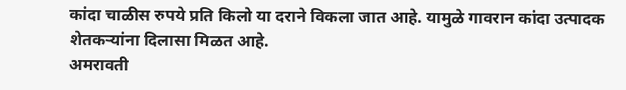कांदा चाळीस रुपये प्रति किलो या दराने विकला जात आहे. यामुळे गावरान कांदा उत्पादक शेतकऱ्यांना दिलासा मिळत आहे.
अमरावती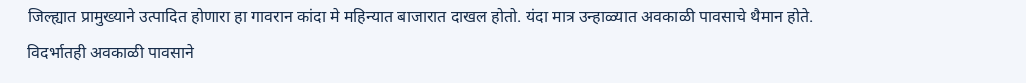जिल्ह्यात प्रामुख्याने उत्पादित होणारा हा गावरान कांदा मे महिन्यात बाजारात दाखल होतो. यंदा मात्र उन्हाळ्यात अवकाळी पावसाचे थैमान होते. विदर्भातही अवकाळी पावसाने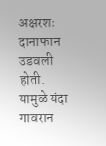अक्षरशः दानाफान उडवली होती. यामुळे यंदा गावरान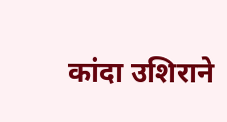कांदा उशिराने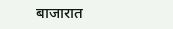बाजारात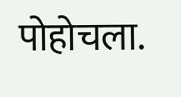पोहोचला.